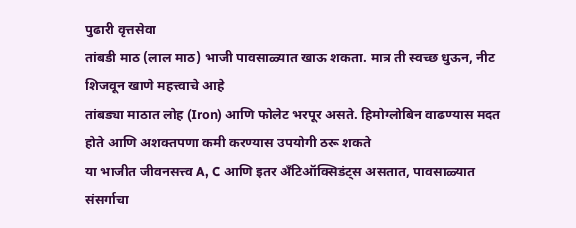पुढारी वृत्तसेवा
तांबडी माठ (लाल माठ) भाजी पावसाळ्यात खाऊ शकता. मात्र ती स्वच्छ धुऊन, नीट शिजवून खाणे महत्त्वाचे आहे
तांबड्या माठात लोह (Iron) आणि फोलेट भरपूर असते. हिमोग्लोबिन वाढण्यास मदत होते आणि अशक्तपणा कमी करण्यास उपयोगी ठरू शकते
या भाजीत जीवनसत्त्व A, C आणि इतर अँटिऑक्सिडंट्स असतात, पावसाळ्यात संसर्गाचा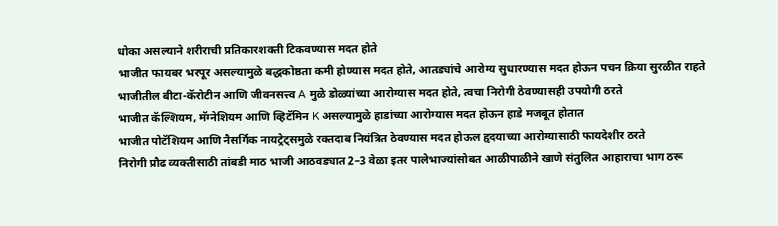धोका असल्याने शरीराची प्रतिकारशक्ती टिकवण्यास मदत होते
भाजीत फायबर भरपूर असल्यामुळे बद्धकोष्ठता कमी होण्यास मदत होते, आतड्यांचे आरोग्य सुधारण्यास मदत होऊन पचन क्रिया सुरळीत राहते
भाजीतील बीटा-कॅरोटीन आणि जीवनसत्त्व A मुळे डोळ्यांच्या आरोग्यास मदत होते, त्वचा निरोगी ठेवण्यासही उपयोगी ठरते
भाजीत कॅल्शियम, मॅग्नेशियम आणि व्हिटॅमिन K असल्यामुळे हाडांच्या आरोग्यास मदत होऊन हाडे मजबूत होतात
भाजीत पोटॅशियम आणि नैसर्गिक नायट्रेट्समुळे रक्तदाब नियंत्रित ठेवण्यास मदत होऊल हृदयाच्या आरोग्यासाठी फायदेशीर ठरते
निरोगी प्रौढ व्यक्तीसाठी तांबडी माठ भाजी आठवड्यात 2–3 वेळा इतर पालेभाज्यांसोबत आळीपाळीने खाणे संतुलित आहाराचा भाग ठरू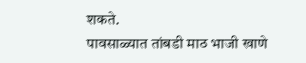शकते.
पावसाळ्यात तांबडी माठ भाजी खाणे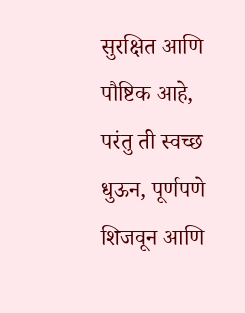सुरक्षित आणि पौष्टिक आहे, परंतु ती स्वच्छ धुऊन, पूर्णपणे शिजवून आणि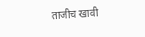ताजीच खावी